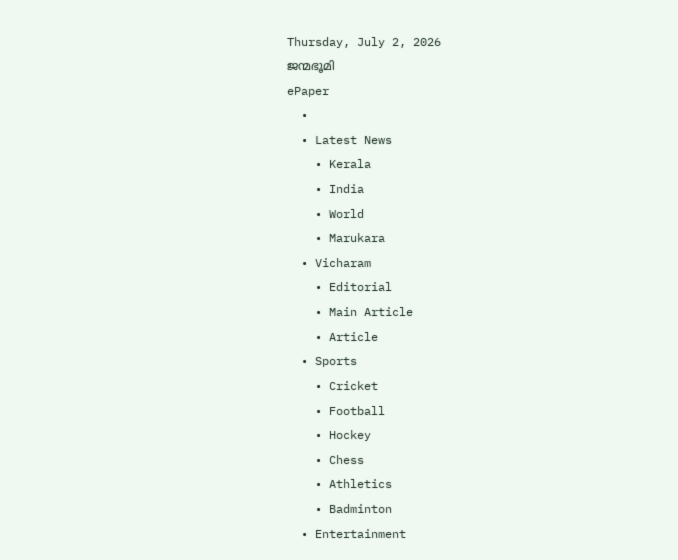Thursday, July 2, 2026
ജന്മഭൂമി
ePaper
  •
  • Latest News
    • Kerala
    • India
    • World
    • Marukara
  • Vicharam
    • Editorial
    • Main Article
    • Article
  • Sports
    • Cricket
    • Football
    • Hockey
    • Chess
    • Athletics
    • Badminton
  • Entertainment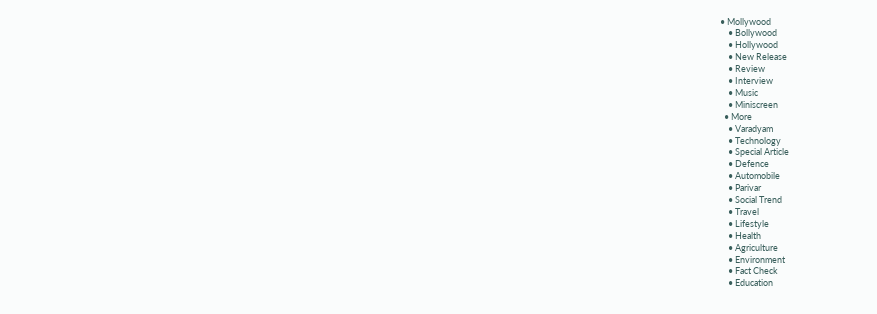• Mollywood
    • Bollywood
    • Hollywood
    • New Release
    • Review
    • Interview
    • Music
    • Miniscreen
  • More
    • Varadyam
    • Technology
    • Special Article
    • Defence
    • Automobile
    • Parivar
    • Social Trend
    • Travel
    • Lifestyle
    • Health
    • Agriculture
    • Environment
    • Fact Check
    • Education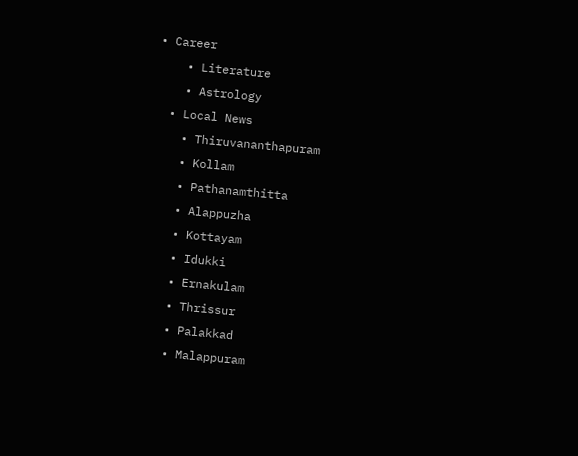• Career
    • Literature
    • Astrology
  • Local News
    • Thiruvananthapuram
    • Kollam
    • Pathanamthitta
    • Alappuzha
    • Kottayam
    • Idukki
    • Ernakulam
    • Thrissur
    • Palakkad
    • Malappuram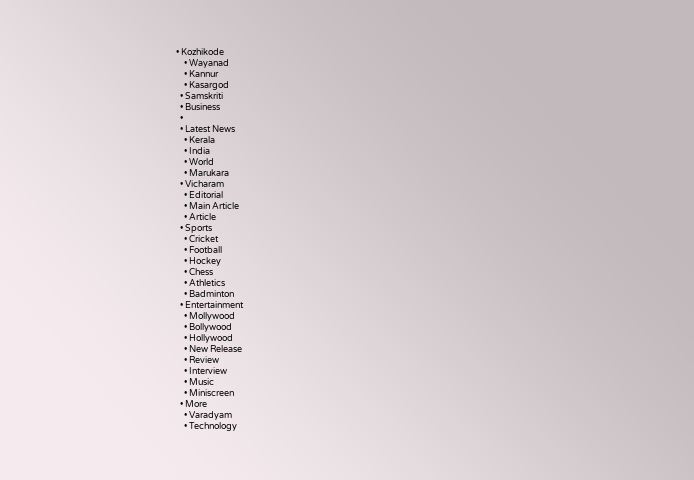• Kozhikode
    • Wayanad
    • Kannur
    • Kasargod
  • Samskriti
  • Business
  •
  • Latest News
    • Kerala
    • India
    • World
    • Marukara
  • Vicharam
    • Editorial
    • Main Article
    • Article
  • Sports
    • Cricket
    • Football
    • Hockey
    • Chess
    • Athletics
    • Badminton
  • Entertainment
    • Mollywood
    • Bollywood
    • Hollywood
    • New Release
    • Review
    • Interview
    • Music
    • Miniscreen
  • More
    • Varadyam
    • Technology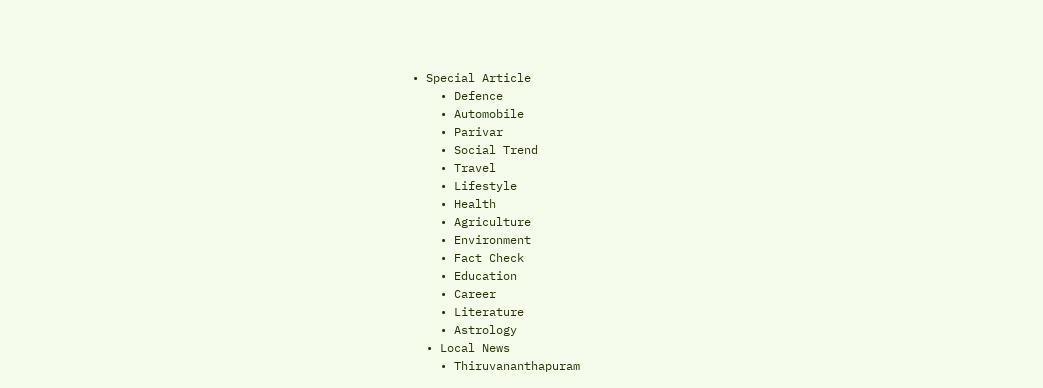• Special Article
    • Defence
    • Automobile
    • Parivar
    • Social Trend
    • Travel
    • Lifestyle
    • Health
    • Agriculture
    • Environment
    • Fact Check
    • Education
    • Career
    • Literature
    • Astrology
  • Local News
    • Thiruvananthapuram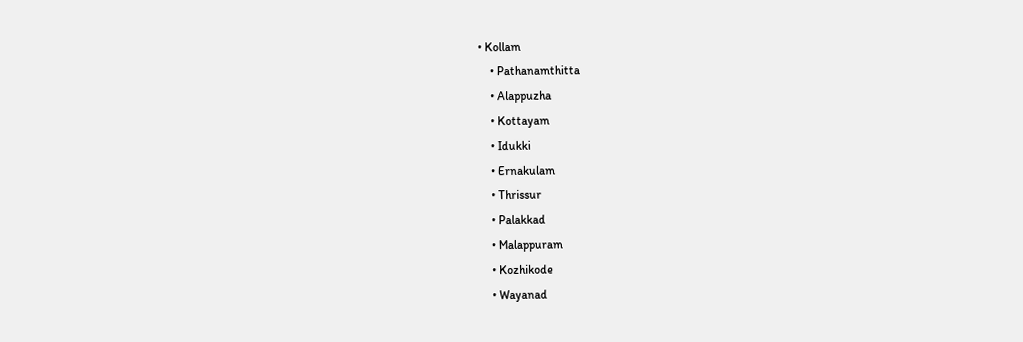• Kollam
    • Pathanamthitta
    • Alappuzha
    • Kottayam
    • Idukki
    • Ernakulam
    • Thrissur
    • Palakkad
    • Malappuram
    • Kozhikode
    • Wayanad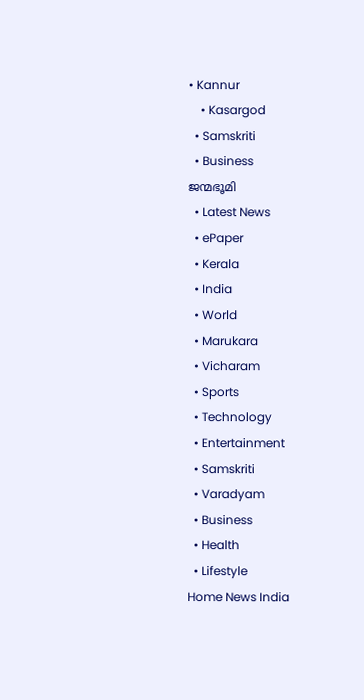• Kannur
    • Kasargod
  • Samskriti
  • Business
ജന്മഭൂമി
  • Latest News
  • ePaper
  • Kerala
  • India
  • World
  • Marukara
  • Vicharam
  • Sports
  • Technology
  • Entertainment
  • Samskriti
  • Varadyam
  • Business
  • Health
  • Lifestyle
Home News India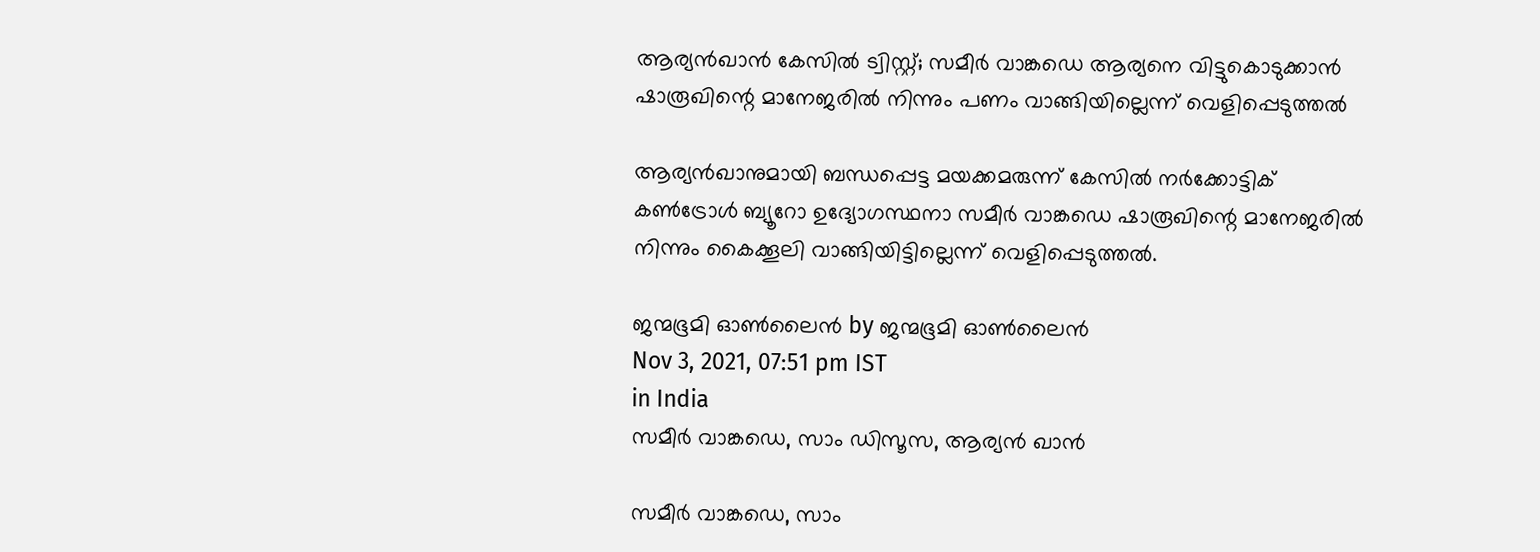ആര്യന്‍ഖാന്‍ കേസില്‍ ട്വിസ്റ്റ്; സമീര്‍ വാങ്ക‍ഡെ ആര്യനെ വിട്ടുകൊടുക്കാന്‍ ഷാരൂഖിന്റെ മാനേജരില്‍ നിന്നും പണം വാങ്ങിയില്ലെന്ന് വെളിപ്പെടുത്തല്‍

ആര്യന്‍ഖാനുമായി ബന്ധപ്പെട്ട മയക്കമരുന്ന് കേസില്‍ നര്‍ക്കോട്ടിക് കണ്‍ട്രോള്‍ ബ്യൂറോ ഉദ്യോഗസ്ഥനാ സമീര്‍ വാങ്കഡെ ഷാരൂഖിന്റെ മാനേജരില്‍ നിന്നും കൈക്കൂലി വാങ്ങിയിട്ടില്ലെന്ന് വെളിപ്പെടുത്തല്‍.

ജന്മഭൂമി ഓണ്‍ലൈന്‍ by ജന്മഭൂമി ഓണ്‍ലൈന്‍
Nov 3, 2021, 07:51 pm IST
in India
സമീര്‍ വാങ്കഡെ, സാം ഡിസൂസ, ആര്യന്‍ ഖാന്‍

സമീര്‍ വാങ്കഡെ, സാം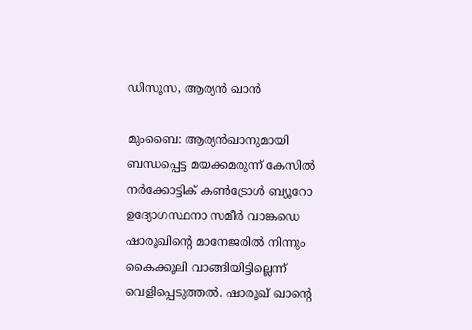ഡിസൂസ, ആര്യന്‍ ഖാന്‍

മുംബൈ: ആര്യന്‍ഖാനുമായി ബന്ധപ്പെട്ട മയക്കമരുന്ന് കേസില്‍ നര്‍ക്കോട്ടിക് കണ്‍ട്രോള്‍ ബ്യൂറോ ഉദ്യോഗസ്ഥനാ സമീര്‍ വാങ്കഡെ ഷാരൂഖിന്റെ മാനേജരില്‍ നിന്നും കൈക്കൂലി വാങ്ങിയിട്ടില്ലെന്ന് വെളിപ്പെടുത്തല്‍. ഷാരൂഖ് ഖാന്റെ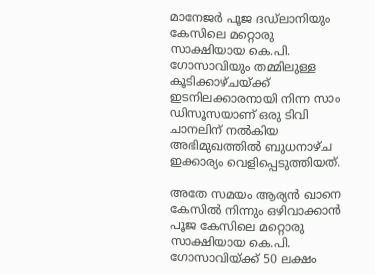മാനേജര്‍ പൂജ ദഡ്‌ലാനിയും കേസിലെ മറ്റൊരു സാക്ഷിയായ കെ.പി. ഗോസാവിയും തമ്മിലുള്ള കൂടിക്കാഴ്ചയ്‌ക്ക് ഇടനിലക്കാരനായി നിന്ന സാം ഡിസൂസയാണ് ഒരു ടിവി ചാനലിന് നല്‍കിയ അഭിമുഖത്തില്‍ ബുധനാഴ്ച ഇക്കാര്യം വെളിപ്പെടുത്തിയത്.

അതേ സമയം ആര്യന്‍ ഖാനെ കേസില്‍ നിന്നും ഒഴിവാക്കാന്‍ പൂജ കേസിലെ മറ്റൊരു സാക്ഷിയായ കെ.പി. ഗോസാവിയ്‌ക്ക് 50 ലക്ഷം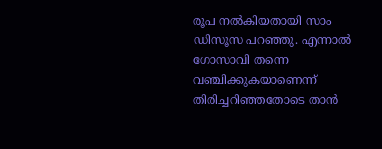രൂപ നല്‍കിയതായി സാം ഡിസൂസ പറഞ്ഞു. എന്നാല്‍ ഗോസാവി തന്നെ വഞ്ചിക്കുകയാണെന്ന് തിരിച്ചറിഞ്ഞതോടെ താന്‍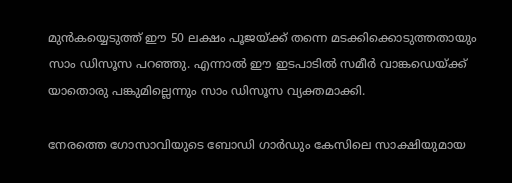മുന്‍കയ്യെടുത്ത് ഈ 50 ലക്ഷം പൂജയ്‌ക്ക് തന്നെ മടക്കിക്കൊടുത്തതായും സാം ഡിസൂസ പറഞ്ഞു. എന്നാല്‍ ഈ ഇടപാടില്‍ സമീര്‍ വാങ്കഡെയ്‌ക്ക് യാതൊരു പങ്കുമില്ലെന്നും സാം ഡിസൂസ വ്യക്തമാക്കി.

നേരത്തെ ഗോസാവിയുടെ ബോഡി ഗാര്‍ഡും കേസിലെ സാക്ഷിയുമായ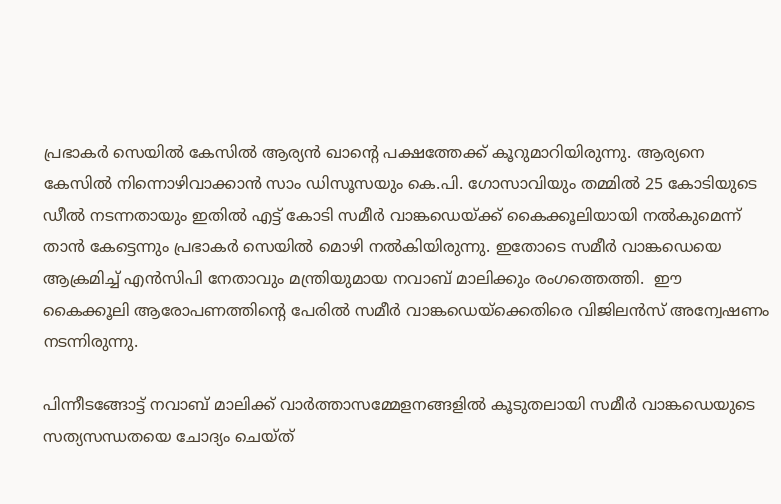പ്രഭാകര്‍ സെയില്‍ കേസില്‍ ആര്യന്‍ ഖാന്റെ പക്ഷത്തേക്ക് കൂറുമാറിയിരുന്നു. ആര്യനെ കേസില്‍ നിന്നൊഴിവാക്കാന്‍ സാം ഡിസൂസയും കെ.പി. ഗോസാവിയും തമ്മില്‍ 25 കോടിയുടെ ഡീല്‍ നടന്നതായും ഇതില്‍ എട്ട് കോടി സമീര്‍ വാങ്കഡെയ്‌ക്ക് കൈക്കൂലിയായി നല്‍കുമെന്ന് താന്‍ കേട്ടെന്നും പ്രഭാകര്‍ സെയില്‍ മൊഴി നല്‍കിയിരുന്നു. ഇതോടെ സമീര്‍ വാങ്കഡെയെ ആക്രമിച്ച് എന്‍സിപി നേതാവും മന്ത്രിയുമായ നവാബ് മാലിക്കും രംഗത്തെത്തി.  ഈ കൈക്കൂലി ആരോപണത്തിന്റെ പേരില്‍ സമീര്‍ വാങ്കഡെയ്‌ക്കെതിരെ വിജിലന്‍സ് അന്വേഷണം നടന്നിരുന്നു.

പിന്നീടങ്ങോട്ട് നവാബ് മാലിക്ക് വാര്‍ത്താസമ്മേളനങ്ങളില്‍ കൂടുതലായി സമീര്‍ വാങ്കഡെയുടെ സത്യസന്ധതയെ ചോദ്യം ചെയ്ത്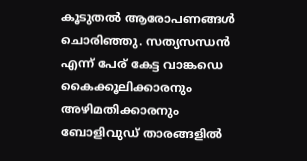കൂടുതല്‍ ആരോപണങ്ങള്‍ ചൊരിഞ്ഞു. സത്യസന്ധന്‍ എന്ന് പേര് കേട്ട വാങ്കഡെ കൈക്കൂലിക്കാരനും അഴിമതിക്കാരനും ബോളിവുഡ് താരങ്ങളില്‍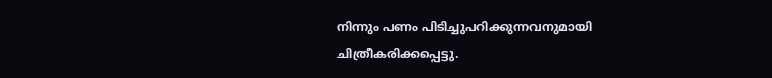നിന്നും പണം പിടിച്ചുപറിക്കുന്നവനുമായി ചിത്രീകരിക്കപ്പെട്ടു.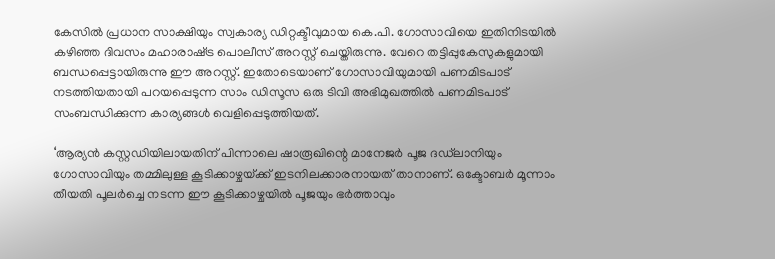കേസില്‍ പ്രധാന സാക്ഷിയും സ്വകാര്യ ഡിറ്റക്ടീവുമായ കെ.പി. ഗോസാവിയെ ഇതിനിടയില്‍ കഴിഞ്ഞ ദിവസം മഹാരാഷ്‌ട്ര പൊലീസ് അറസ്റ്റ് ചെയ്തിരുന്നു. വേറെ തട്ടിപ്പുകേസുകളുമായി ബന്ധപ്പെട്ടായിരുന്നു ഈ അറസ്റ്റ്. ഇതോടെയാണ് ഗോസാവിയുമായി പണമിടപാട് നടത്തിയതായി പറയപ്പെടുന്ന സാം ഡിസൂസ ഒരു ടിവി അഭിമുഖത്തില്‍ പണമിടപാട് സംബന്ധിക്കുന്ന കാര്യങ്ങള്‍ വെളിപ്പെടുത്തിയത്.

‘ആര്യന്‍ കസ്റ്റഡിയിലായതിന് പിന്നാലെ ഷാരൂഖിന്റെ മാനേജര്‍ പൂജ ദഡ്‌ലാനിയും ഗോസാവിയും തമ്മിലുള്ള കൂടിക്കാഴ്ചയ്‌ക്ക് ഇടനിലക്കാരനായത് താനാണ്. ഒക്ടോബര്‍ മൂന്നാം തീയതി പൂലര്‍ച്ചെ നടന്ന ഈ കൂടിക്കാഴ്ചയില്‍ പൂജയും ഭര്‍ത്താവും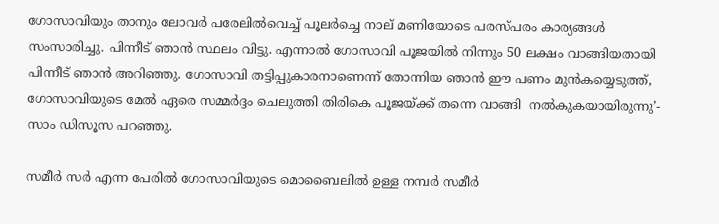ഗോസാവിയും താനും ലോവര്‍ പരേലില്‍വെച്ച് പൂലര്‍ച്ചെ നാല് മണിയോടെ പരസ്പരം കാര്യങ്ങള്‍ സംസാരിച്ചു. പിന്നീട് ഞാന്‍ സ്ഥലം വിട്ടു. എന്നാല്‍ ഗോസാവി പൂജയില്‍ നിന്നും 50 ലക്ഷം വാങ്ങിയതായി പിന്നീട് ഞാന്‍ അറിഞ്ഞു. ഗോസാവി തട്ടിപ്പുകാരനാണെന്ന് തോന്നിയ ഞാന്‍ ഈ പണം മുന്‍കയ്യെടുത്ത്, ഗോസാവിയുടെ മേല്‍ ഏരെ സമ്മര്‍ദ്ദം ചെലുത്തി തിരികെ പൂജയ്‌ക്ക് തന്നെ വാങ്ങി  നല്‍കുകയായിരുന്നു’- സാം ഡിസൂസ പറഞ്ഞു.

സമീര്‍ സര്‍ എന്ന പേരില്‍ ഗോസാവിയുടെ മൊബൈലില്‍ ഉള്ള നമ്പര്‍ സമീര്‍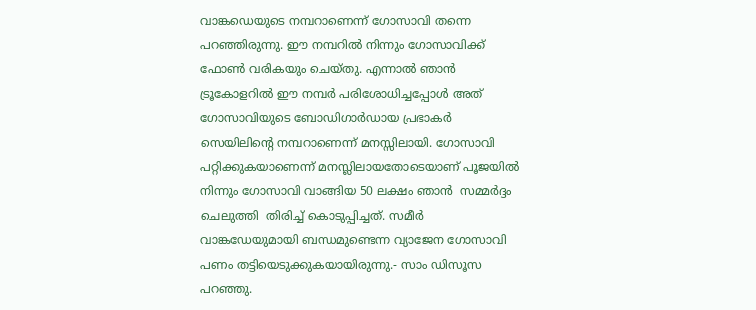വാങ്കഡെയുടെ നമ്പറാണെന്ന് ഗോസാവി തന്നെ പറഞ്ഞിരുന്നു. ഈ നമ്പറില്‍ നിന്നും ഗോസാവിക്ക് ഫോണ്‍ വരികയും ചെയ്തു. എന്നാല്‍ ഞാന്‍ ട്രൂകോളറില്‍ ഈ നമ്പര്‍ പരിശോധിച്ചപ്പോള്‍ അത് ഗോസാവിയുടെ ബോഡിഗാര്‍ഡായ പ്രഭാകര്‍ സെയിലിന്റെ നമ്പറാണെന്ന് മനസ്സിലായി. ഗോസാവി പറ്റിക്കുകയാണെന്ന് മനസ്ലിലായതോടെയാണ് പൂജയില്‍ നിന്നും ഗോസാവി വാങ്ങിയ 50 ലക്ഷം ഞാന്‍  സമ്മര്‍ദ്ദം ചെലുത്തി  തിരിച്ച് കൊടുപ്പിച്ചത്. സമീര്‍ വാങ്കഡേയുമായി ബന്ധമുണ്ടെന്ന വ്യാജേന ഗോസാവി പണം തട്ടിയെടുക്കുകയായിരുന്നു.- സാം ഡിസൂസ പറഞ്ഞു.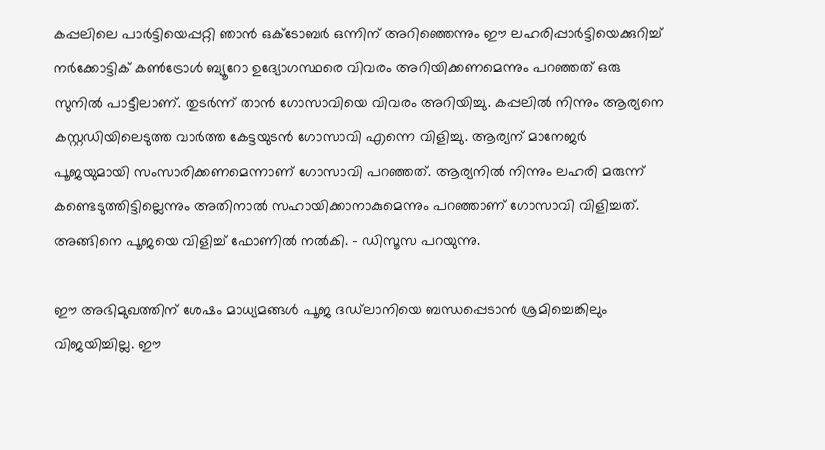കപ്പലിലെ പാര്‍ട്ടിയെപ്പറ്റി ഞാന്‍ ഒക്ടോബര്‍ ഒന്നിന് അറിഞ്ഞെന്നും ഈ ലഹരിപ്പാര്‍ട്ടിയെക്കുറിച്ച് നര്‍ക്കോട്ടിക് കണ്‍ട്രോള്‍ ബ്യൂറോ ഉദ്യോഗസ്ഥരെ വിവരം അറിയിക്കണമെന്നും പറഞ്ഞത് ഒരു സുനില്‍ പാട്ടീലാണ്. തുടര്‍ന്ന് താന്‍ ഗോസാവിയെ വിവരം അറിയിച്ചു. കപ്പലില്‍ നിന്നും ആര്യനെ കസ്റ്റഡിയിലെടുത്ത വാര്‍ത്ത കേട്ടയുടന്‍ ഗോസാവി എന്നെ വിളിച്ചു. ആര്യന് മാനേജര്‍ പൂജയുമായി സംസാരിക്കണമെന്നാണ് ഗോസാവി പറഞ്ഞത്. ആര്യനില്‍ നിന്നും ലഹരി മരുന്ന് കണ്ടെടുത്തിട്ടില്ലെന്നും അതിനാല്‍ സഹായിക്കാനാകുമെന്നും പറഞ്ഞാണ് ഗോസാവി വിളിച്ചത്. അങ്ങിനെ പൂജയെ വിളിച്ച് ഫോണില്‍ നല്‍കി. – ഡിസൂസ പറയുന്നു.

ഈ അഭിമുഖത്തിന് ശേഷം മാധ്യമങ്ങള്‍ പൂജ ദഡ്‌ലാനിയെ ബന്ധപ്പെടാന്‍ ശ്രമിച്ചെങ്കിലും വിജയിച്ചില്ല. ഈ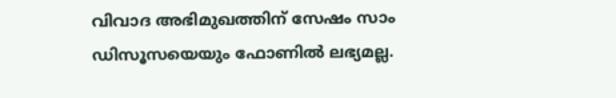വിവാദ അഭിമുഖത്തിന് സേഷം സാം ഡിസൂസയെയും ഫോണില്‍ ലഭ്യമല്ല.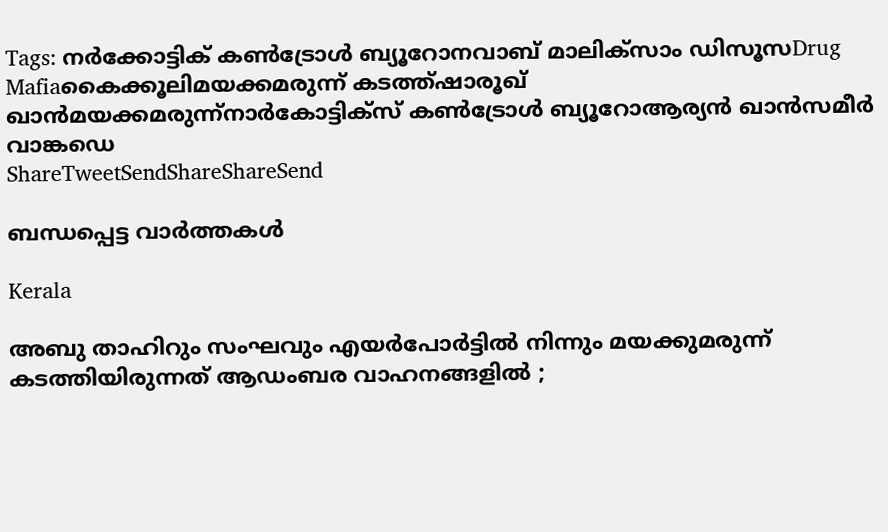Tags: നര്‍ക്കോട്ടിക് കണ്‍ട്രോള്‍ ബ്യൂറോനവാബ് മാലിക്സാം ഡിസൂസDrug Mafiaകൈക്കൂലിമയക്കമരുന്ന് കടത്ത്ഷാരൂഖ് ഖാന്‍മയക്കമരുന്ന്നാര്‍കോട്ടിക്‌സ് കണ്‍ട്രോള്‍ ബ്യൂറോആര്യന്‍ ഖാന്‍സമീര്‍ വാങ്കഡെ
ShareTweetSendShareShareSend

ബന്ധപ്പെട്ട വാര്‍ത്തകള്‍

Kerala

അബു താഹിറും സംഘവും എയർപോർട്ടിൽ നിന്നും മയക്കുമരുന്ന് കടത്തിയിരുന്നത് ആഡംബര വാഹനങ്ങളിൽ ;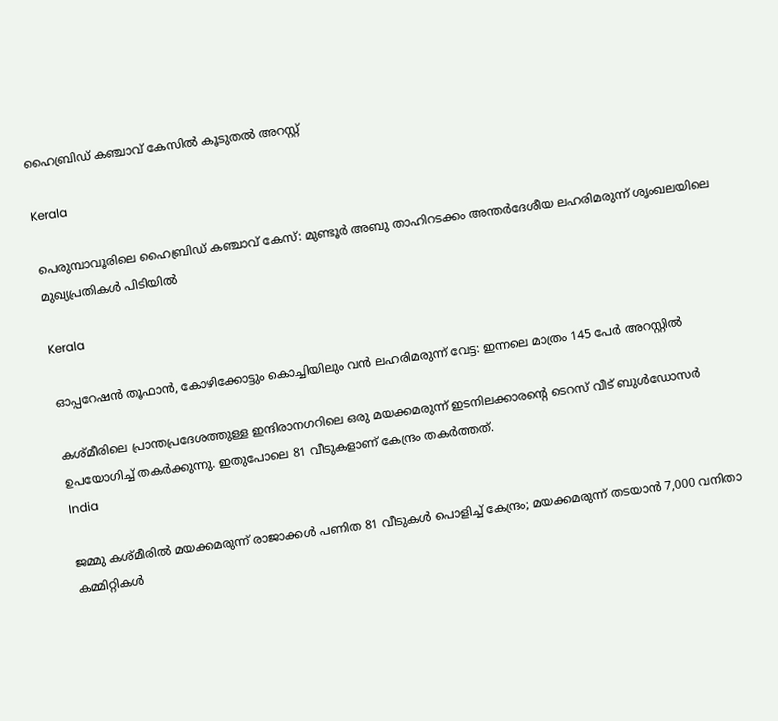ഹൈബ്രിഡ് കഞ്ചാവ് കേസിൽ കൂടുതൽ അറസ്റ്റ്

Kerala

പെരുമ്പാവൂരിലെ ഹൈബ്രിഡ് കഞ്ചാവ് കേസ്: മുണ്ടൂർ അബു താഹിറടക്കം അന്തർദേശീയ ലഹരിമരുന്ന് ശൃംഖലയിലെ മുഖ്യപ്രതികൾ പിടിയിൽ

Kerala

ഓപ്പറേഷൻ തൂഫാൻ, കോഴിക്കോട്ടും കൊച്ചിയിലും വൻ ലഹരിമരുന്ന് വേട്ട: ഇന്നലെ മാത്രം 145 പേർ അറസ്റ്റിൽ

കശ്മീരിലെ പ്രാന്തപ്രദേശത്തുള്ള ഇന്ദിരാനഗറിലെ ഒരു മയക്കമരുന്ന് ഇടനിലക്കാരന്‍റെ ടെറസ് വീട് ബുള്‍ഡോസര്‍ ഉപയോഗിച്ച് തകര്‍ക്കുന്നു. ഇതുപോലെ 81 വീടുകളാണ് കേന്ദ്രം തകര്‍ത്തത്.
India

ജമ്മു കശ്മീരില്‍ മയക്കമരുന്ന് രാജാക്കള്‍ പണിത 81 വീടുകൾ പൊളിച്ച് കേന്ദ്രം; മയക്കമരുന്ന് തടയാന്‍ 7,000 വനിതാ കമ്മിറ്റികൾ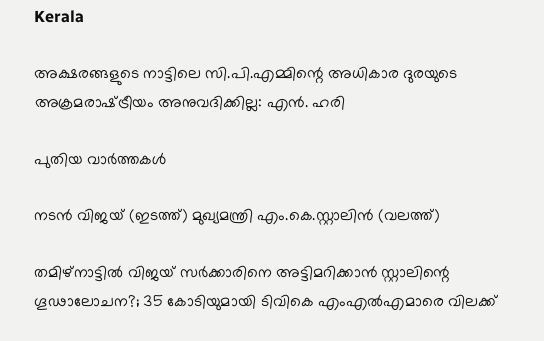Kerala

അക്ഷരങ്ങളുടെ നാട്ടിലെ സി.പി.എമ്മിന്റെ അധികാര ദുരയുടെ അക്രമരാഷ്‌ട്രീയം അനുവദിക്കില്ല: എൻ. ഹരി

പുതിയ വാര്‍ത്തകള്‍

നടന്‍ വിജയ് (ഇടത്ത്) മുഖ്യമന്ത്രി എം.കെ.സ്റ്റാലിന്‍ (വലത്ത്)

തമിഴ്‌നാട്ടിൽ വിജയ്‌ സർക്കാരിനെ അട്ടിമറിക്കാൻ സ്റ്റാലിന്റെ ഗൂഢാലോചന?; 35 കോടിയുമായി ടിവികെ എംഎല്‍എമാരെ വിലക്ക്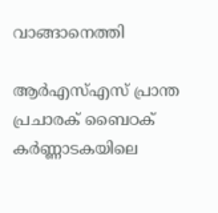വാങ്ങാനെത്തി

ആർഎസ്എസ് പ്രാന്ത പ്രചാരക് ബൈഠക് കര്‍ണ്ണാടകയിലെ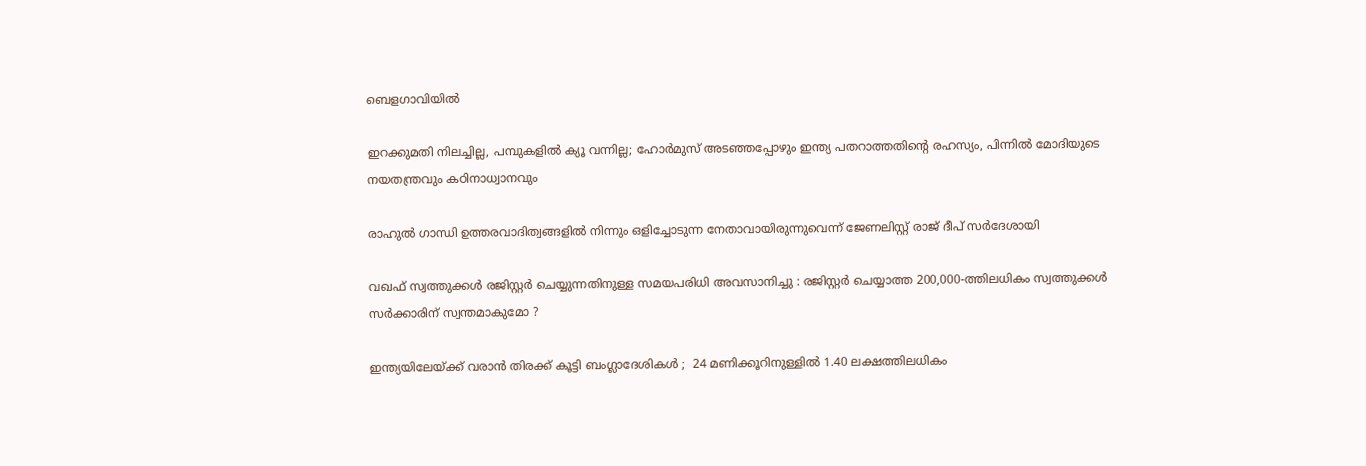ബെളഗാവിയിൽ

ഇറക്കുമതി നിലച്ചില്ല, പമ്പുകളിൽ ക്യൂ വന്നില്ല; ഹോർമുസ് അടഞ്ഞപ്പോഴും ഇന്ത്യ പതറാത്തതിന്റെ രഹസ്യം, പിന്നില്‍ മോദിയുടെ നയതന്ത്രവും കഠിനാധ്വാനവും

രാഹുല്‍ ഗാന്ധി ഉത്തരവാദിത്വങ്ങളില്‍ നിന്നും ഒളിച്ചോടുന്ന നേതാവായിരുന്നുവെന്ന് ജേണലിസ്റ്റ് രാജ് ദീപ് സര്‍ദേശായി

വഖഫ് സ്വത്തുക്കൾ രജിസ്റ്റർ ചെയ്യുന്നതിനുള്ള സമയപരിധി അവസാനിച്ചു : രജിസ്റ്റർ ചെയ്യാത്ത 200,000-ത്തിലധികം സ്വത്തുക്കൾ സർക്കാരിന് സ്വന്തമാകുമോ ?

ഇന്ത്യയിലേയ്‌ക്ക് വരാൻ തിരക്ക് കൂട്ടി ബംഗ്ലാദേശികൾ ;  24 മണിക്കൂറിനുള്ളിൽ 1.40 ലക്ഷത്തിലധികം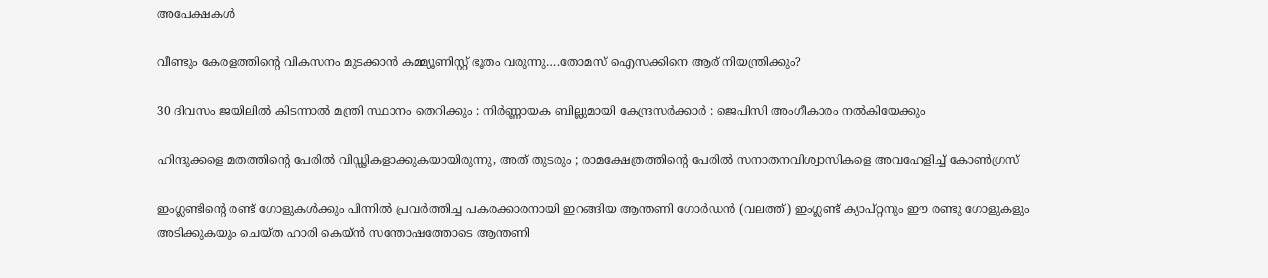അപേക്ഷകൾ

വീണ്ടും കേരളത്തിന്റെ വികസനം മുടക്കാന്‍ കമ്മ്യൂണിസ്റ്റ് ഭൂതം വരുന്നു….തോമസ് ഐസക്കിനെ ആര് നിയന്ത്രിക്കും?

30 ദിവസം ജയിലിൽ കിടന്നാൽ മന്ത്രി സ്ഥാനം തെറിക്കും : നിർണ്ണായക ബില്ലുമായി കേന്ദ്രസർക്കാർ : ജെപിസി അംഗീകാരം നൽകിയേക്കും

ഹിന്ദുക്കളെ മതത്തിന്റെ പേരിൽ വിഡ്ഢികളാക്കുകയായിരുന്നു, അത് തുടരും ; രാമക്ഷേത്രത്തിന്റെ പേരിൽ സനാതനവിശ്വാസികളെ അവഹേളിച്ച് കോൺഗ്രസ്

ഇംഗ്ലണ്ടിന്‍റെ രണ്ട് ഗോളുകള്‍ക്കും പിന്നില്‍ പ്രവര്‍ത്തിച്ച പകരക്കാരനായി ഇറങ്ങിയ ആന്തണി ഗോര്‍ഡന്‍ (വലത്ത്) ഇംഗ്ലണ്ട് ക്യാപ്റ്റനും ഈ രണ്ടു ഗോളുകളും അടിക്കുകയും ചെയ്ത ഹാരി കെയ്ന്‍ സന്തോഷത്തോടെ ആന്തണി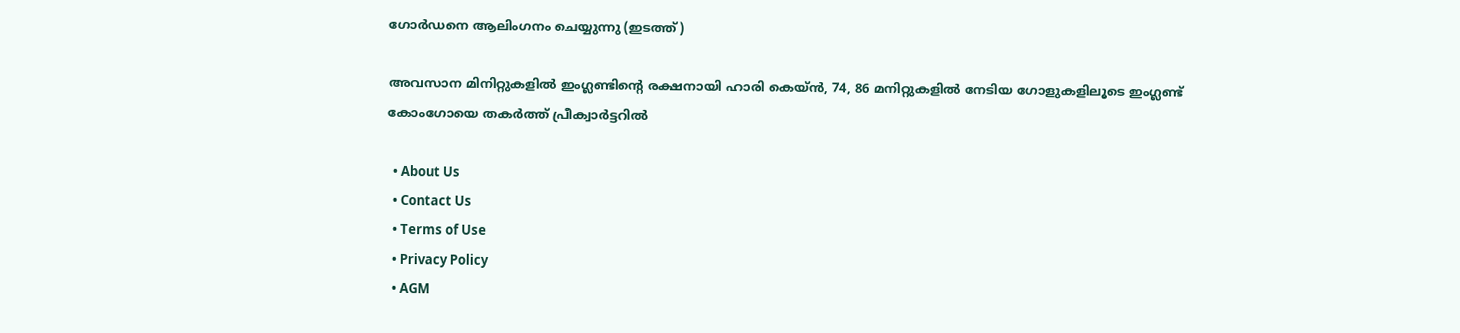ഗോര്‍ഡനെ ആലിംഗനം ചെയ്യുന്നു (ഇടത്ത്)

അവസാന മിനിറ്റുകളില്‍ ഇംഗ്ലണ്ടിന്റെ രക്ഷനായി ഹാരി കെയ്ന്‍, 74, 86 മനിറ്റുകളില്‍ നേടിയ ഗോളുകളിലൂടെ ഇംഗ്ലണ്ട് കോംഗോയെ തകര്‍ത്ത് പ്രീക്വാര്‍ട്ടറില്‍

  • About Us
  • Contact Us
  • Terms of Use
  • Privacy Policy
  • AGM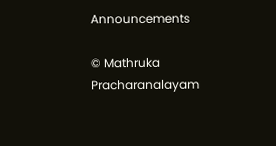Announcements

© Mathruka Pracharanalayam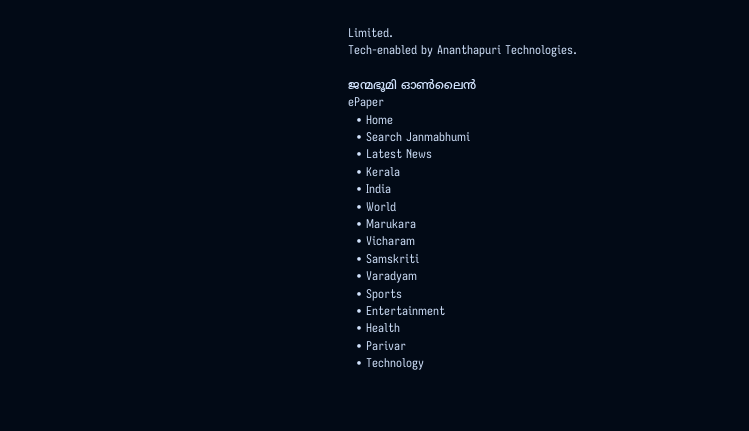Limited.
Tech-enabled by Ananthapuri Technologies.

ജന്മഭൂമി ഓണ്‍ലൈന്‍
ePaper
  • Home
  • Search Janmabhumi
  • Latest News
  • Kerala
  • India
  • World
  • Marukara
  • Vicharam
  • Samskriti
  • Varadyam
  • Sports
  • Entertainment
  • Health
  • Parivar
  • Technology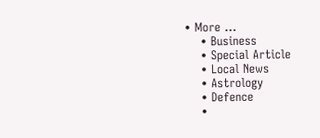• More …
    • Business
    • Special Article
    • Local News
    • Astrology
    • Defence
    •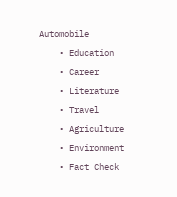Automobile
    • Education
    • Career
    • Literature
    • Travel
    • Agriculture
    • Environment
    • Fact Check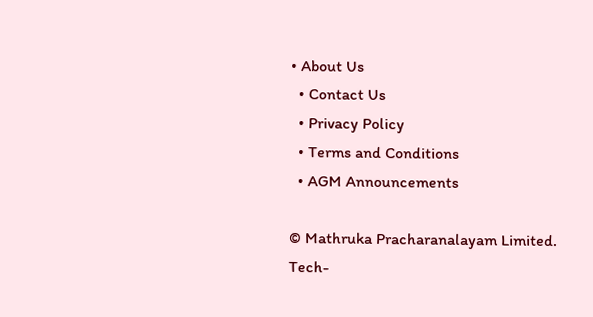• About Us
  • Contact Us
  • Privacy Policy
  • Terms and Conditions
  • AGM Announcements

© Mathruka Pracharanalayam Limited.
Tech-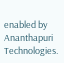enabled by Ananthapuri Technologies.